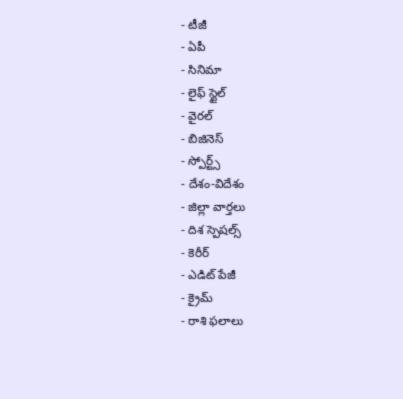- టీజీ
- ఏపీ
- సినిమా
- లైఫ్ స్టైల్
- వైరల్
- బిజినెస్
- స్పోర్ట్స్
- దేశం-విదేశం
- జిల్లా వార్తలు
- దిశ స్పెషల్స్
- కెరీర్
- ఎడిట్ పేజీ
- క్రైమ్
- రాశి ఫలాలు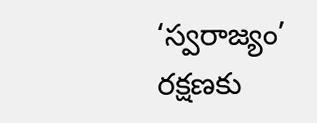‘స్వరాజ్యం’ రక్షణకు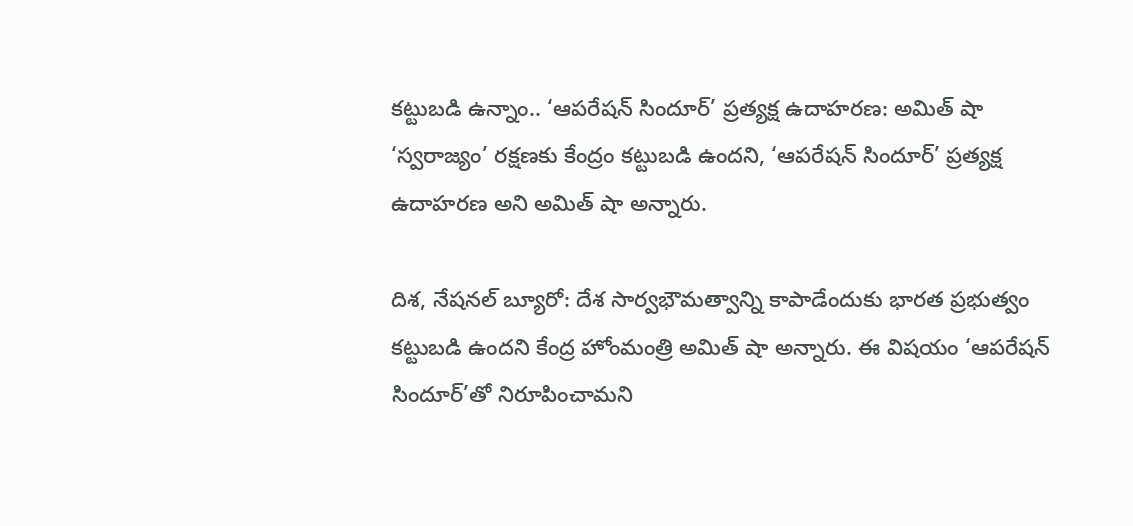కట్టుబడి ఉన్నాం.. ‘ఆపరేషన్ సిందూర్’ ప్రత్యక్ష ఉదాహరణ: అమిత్ షా
‘స్వరాజ్యం’ రక్షణకు కేంద్రం కట్టుబడి ఉందని, ‘ఆపరేషన్ సిందూర్’ ప్రత్యక్ష ఉదాహరణ అని అమిత్ షా అన్నారు.

దిశ, నేషనల్ బ్యూరో: దేశ సార్వభౌమత్వాన్ని కాపాడేందుకు భారత ప్రభుత్వం కట్టుబడి ఉందని కేంద్ర హోంమంత్రి అమిత్ షా అన్నారు. ఈ విషయం ‘ఆపరేషన్ సిందూర్’తో నిరూపించామని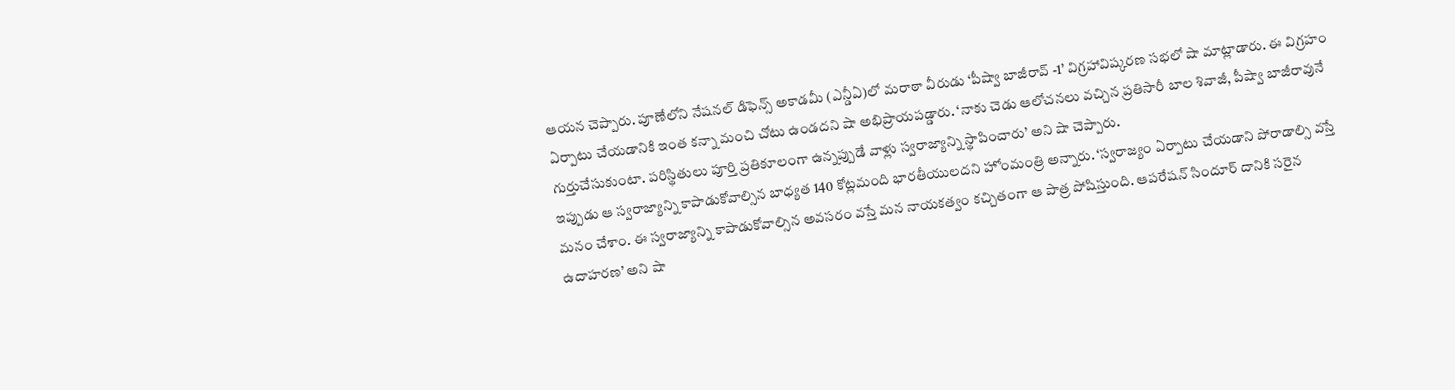ఆయన చెప్పారు. పూణేలోని నేషనల్ డిఫెన్స్ అకాడమీ (ఎన్డీఏ)లో మరాఠా వీరుడు ‘పీష్వా బాజీరావ్ -1’ విగ్రహావిష్కరణ సభలో షా మాట్లాడారు. ఈ విగ్రహం ఏర్పాటు చేయడానికి ఇంత కన్నా మంచి చోటు ఉండదని షా అభిప్రాయపడ్డారు. ‘నాకు చెడు ఆలోచనలు వచ్చిన ప్రతిసారీ బాల శివాజీ, పీష్వా బాజీరావునే గుర్తుచేసుకుంటా. పరిస్థితులు పూర్తి ప్రతికూలంగా ఉన్నప్పుడే వాళ్లు స్వరాజ్యాన్ని స్థాపించారు’ అని షా చెప్పారు.
ఇప్పుడు ఆ స్వరాజ్యాన్ని కాపాడుకోవాల్సిన బాధ్యత 140 కోట్లమంది భారతీయులదని హోంమంత్రి అన్నారు. ‘స్వరాజ్యం ఏర్పాటు చేయడాని పోరాడాల్సి వస్తే మనం చేశాం. ఈ స్వరాజ్యాన్ని కాపాడుకోవాల్సిన అవసరం వస్తే మన నాయకత్వం కచ్చితంగా ఆ పాత్ర పోషిస్తుంది. ఆపరేషన్ సిందూర్ దానికి సరైన ఉదాహరణ’ అని షా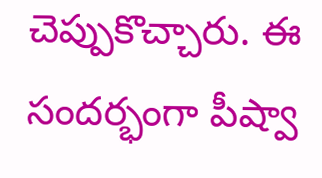చెప్పుకొచ్చారు. ఈ సందర్భంగా పీష్వా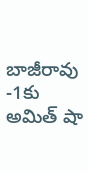బాజీరావు -1కు అమిత్ షా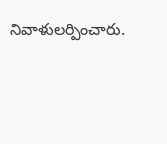నివాళులర్పించారు.